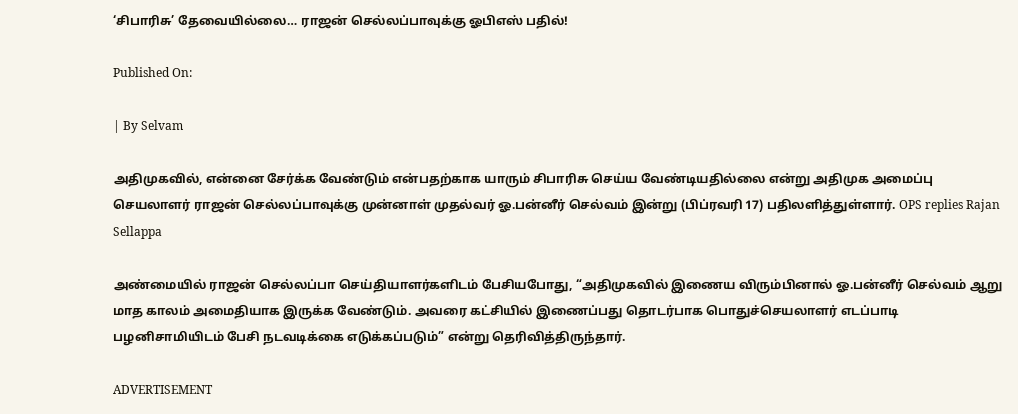‘சிபாரிசு’ தேவையில்லை… ராஜன் செல்லப்பாவுக்கு ஓபிஎஸ் பதில்!

Published On:

| By Selvam

அதிமுகவில், என்னை சேர்க்க வேண்டும் என்பதற்காக யாரும் சிபாரிசு செய்ய வேண்டியதில்லை என்று அதிமுக அமைப்பு செயலாளர் ராஜன் செல்லப்பாவுக்கு முன்னாள் முதல்வர் ஓ.பன்னீர் செல்வம் இன்று (பிப்ரவரி 17) பதிலளித்துள்ளார். OPS replies Rajan Sellappa

அண்மையில் ராஜன் செல்லப்பா செய்தியாளர்களிடம் பேசியபோது, “அதிமுகவில் இணைய விரும்பினால் ஓ.பன்னீர் செல்வம் ஆறு மாத காலம் அமைதியாக இருக்க வேண்டும். அவரை கட்சியில் இணைப்பது தொடர்பாக பொதுச்செயலாளர் எடப்பாடி பழனிசாமியிடம் பேசி நடவடிக்கை எடுக்கப்படும்” என்று தெரிவித்திருந்தார்.

ADVERTISEMENT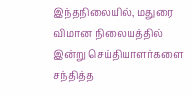இந்தநிலையில், மதுரை விமான நிலையத்தில் இன்று செய்தியாளர்களை சந்தித்த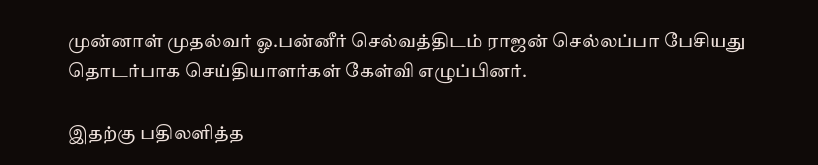முன்னாள் முதல்வர் ஓ.பன்னீர் செல்வத்திடம் ராஜன் செல்லப்பா பேசியது தொடர்பாக செய்தியாளர்கள் கேள்வி எழுப்பினர்.

இதற்கு பதிலளித்த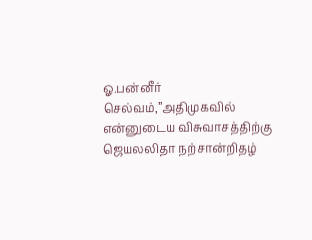ஓ.பன்னீர் செல்வம்,”அதிமுகவில் என்னுடைய விசுவாசத்திற்கு ஜெயலலிதா நற்சான்றிதழ்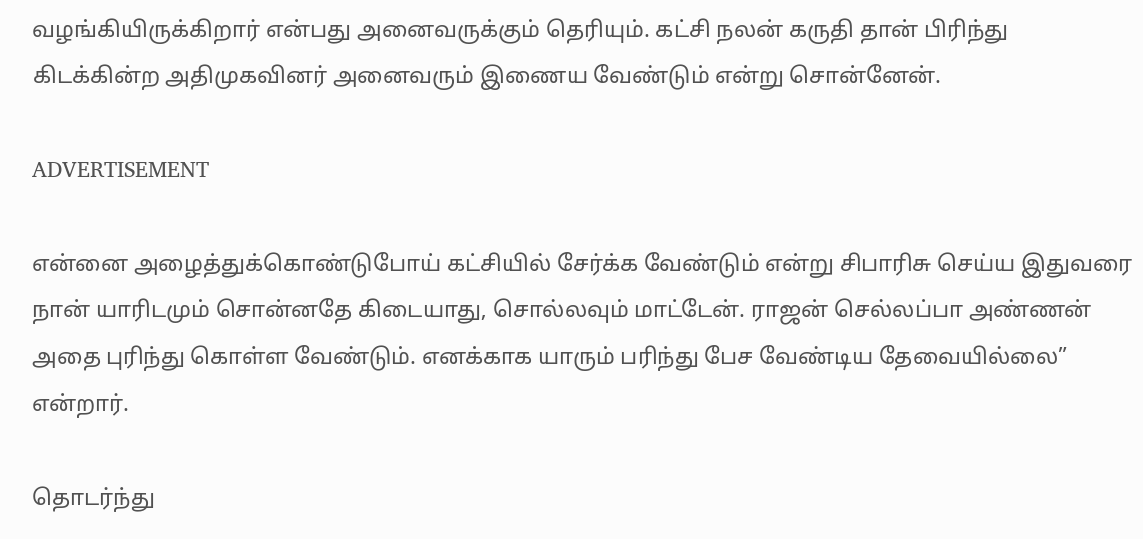வழங்கியிருக்கிறார் என்பது அனைவருக்கும் தெரியும். கட்சி நலன் கருதி தான் பிரிந்து கிடக்கின்ற அதிமுகவினர் அனைவரும் இணைய வேண்டும் என்று சொன்னேன்.

ADVERTISEMENT

என்னை அழைத்துக்கொண்டுபோய் கட்சியில் சேர்க்க வேண்டும் என்று சிபாரிசு செய்ய இதுவரை நான் யாரிடமும் சொன்னதே கிடையாது, சொல்லவும் மாட்டேன். ராஜன் செல்லப்பா அண்ணன் அதை புரிந்து கொள்ள வேண்டும். எனக்காக யாரும் பரிந்து பேச வேண்டிய தேவையில்லை” என்றார்.

தொடர்ந்து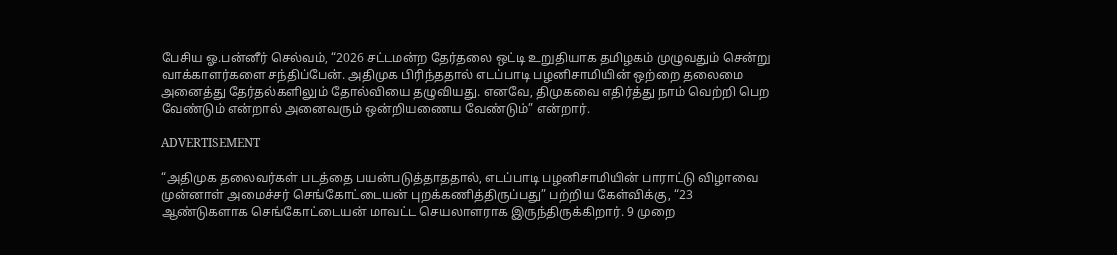பேசிய ஓ.பன்னீர் செல்வம், “2026 சட்டமன்ற தேர்தலை ஒட்டி உறுதியாக தமிழகம் முழுவதும் சென்று வாக்காளர்களை சந்திப்பேன். அதிமுக பிரிந்ததால் எடப்பாடி பழனிசாமியின் ஒற்றை தலைமை அனைத்து தேர்தல்களிலும் தோல்வியை தழுவியது. எனவே, திமுகவை எதிர்த்து நாம் வெற்றி பெற வேண்டும் என்றால் அனைவரும் ஒன்றியணைய வேண்டும்” என்றார்.

ADVERTISEMENT

“அதிமுக தலைவர்கள் படத்தை பயன்படுத்தாததால், எடப்பாடி பழனிசாமியின் பாராட்டு விழாவை முன்னாள் அமைச்சர் செங்கோட்டையன் புறக்கணித்திருப்பது” பற்றிய கேள்விக்கு, “23 ஆண்டுகளாக செங்கோட்டையன் மாவட்ட செயலாளராக இருந்திருக்கிறார். 9 முறை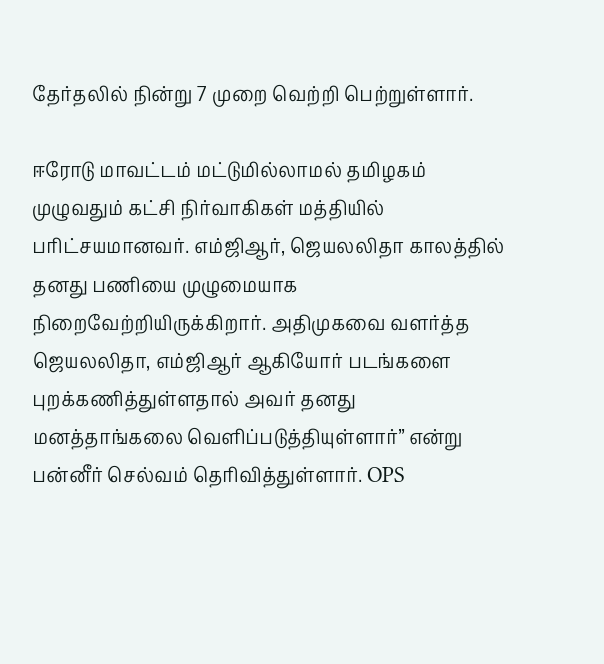தேர்தலில் நின்று 7 முறை வெற்றி பெற்றுள்ளார்.

ஈரோடு மாவட்டம் மட்டுமில்லாமல் தமிழகம் முழுவதும் கட்சி நிர்வாகிகள் மத்தியில் பரிட்சயமானவர். எம்ஜிஆர், ஜெயலலிதா காலத்தில் தனது பணியை முழுமையாக நிறைவேற்றியிருக்கிறார். அதிமுகவை வளர்த்த ஜெயலலிதா, எம்ஜிஆர் ஆகியோர் படங்களை புறக்கணித்துள்ளதால் அவர் தனது மனத்தாங்கலை வெளிப்படுத்தியுள்ளார்” என்று பன்னீர் செல்வம் தெரிவித்துள்ளார். OPS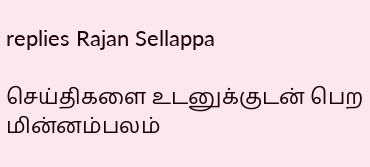replies Rajan Sellappa

செய்திகளை உடனுக்குடன் பெற மின்னம்பலம்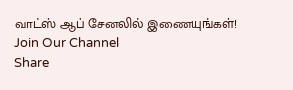வாட்ஸ் ஆப் சேனலில் இணையுங்கள்!
Join Our Channel
Share